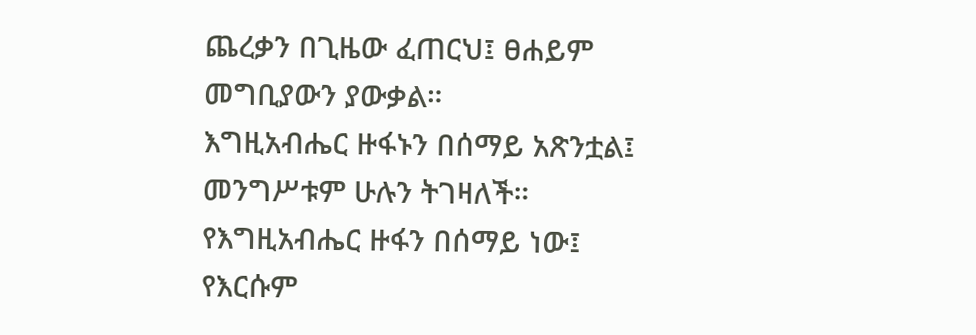ጨረቃን በጊዜው ፈጠርህ፤ ፀሐይም መግቢያውን ያውቃል።
እግዚአብሔር ዙፋኑን በሰማይ አጽንቷል፤ መንግሥቱም ሁሉን ትገዛለች።
የእግዚአብሔር ዙፋን በሰማይ ነው፤ የእርሱም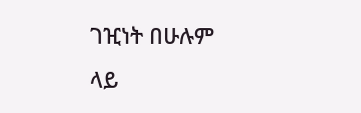ገዢነት በሁሉም ላይ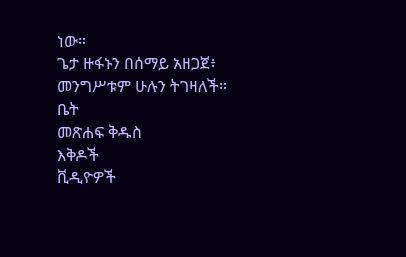ነው።
ጌታ ዙፋኑን በሰማይ አዘጋጀ፥ መንግሥቱም ሁሉን ትገዛለች።
ቤት
መጽሐፍ ቅዱስ
እቅዶች
ቪዲዮዎች